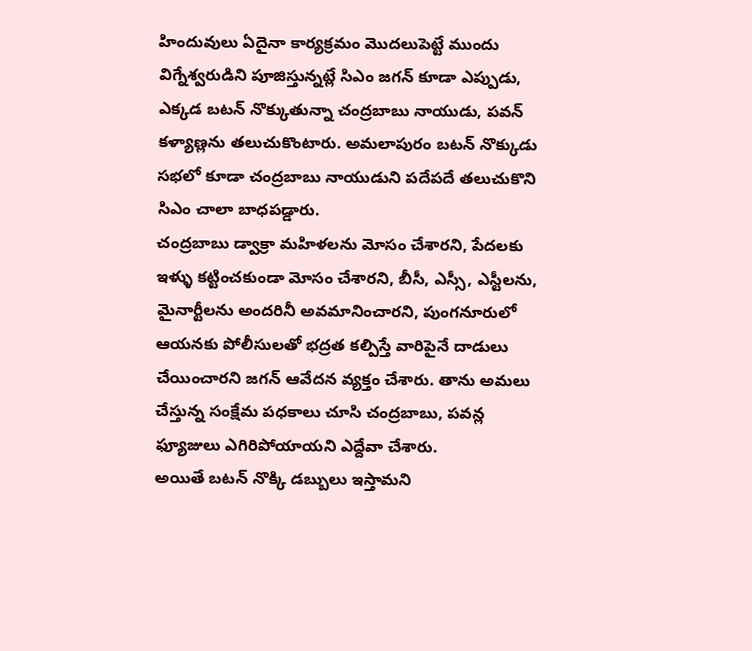హిందువులు ఏదైనా కార్యక్రమం మొదలుపెట్టే ముందు విగ్నేశ్వరుడిని పూజిస్తున్నట్లే సిఎం జగన్ కూడా ఎప్పుడు, ఎక్కడ బటన్ నొక్కుతున్నా చంద్రబాబు నాయుడు, పవన్ కళ్యాణ్లను తలుచుకొంటారు. అమలాపురం బటన్ నొక్కుడు సభలో కూడా చంద్రబాబు నాయుడుని పదేపదే తలుచుకొని సిఎం చాలా బాధపడ్డారు.
చంద్రబాబు డ్వాక్రా మహిళలను మోసం చేశారని, పేదలకు ఇళ్ళు కట్టించకుండా మోసం చేశారని, బీసీ, ఎస్సీ, ఎస్టీలను, మైనార్టీలను అందరినీ అవమానించారని, పుంగనూరులో ఆయనకు పోలీసులతో భద్రత కల్పిస్తే వారిపైనే దాడులు చేయించారని జగన్ ఆవేదన వ్యక్తం చేశారు. తాను అమలు చేస్తున్న సంక్షేమ పధకాలు చూసి చంద్రబాబు, పవన్ల ఫ్యూజులు ఎగిరిపోయాయని ఎద్దేవా చేశారు.
అయితే బటన్ నొక్కి డబ్బులు ఇస్తామని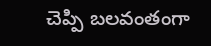చెప్పి బలవంతంగా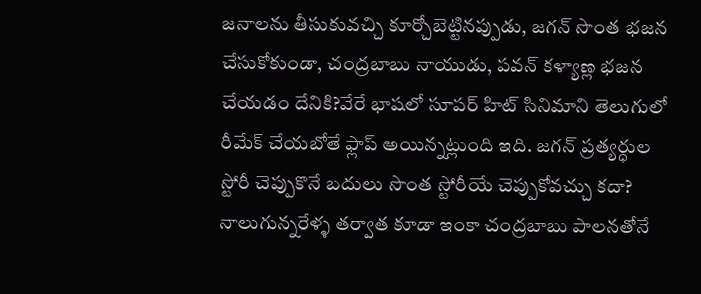జనాలను తీసుకువచ్చి కూర్చోబెట్టినప్పుడు, జగన్ సొంత భజన చేసుకోకుండా, చంద్రబాబు నాయుడు, పవన్ కళ్యాణ్ల భజన చేయడం దేనికి?వేరే భాషలో సూపర్ హిట్ సినిమాని తెలుగులో రీమేక్ చేయబోతే ఫ్లాప్ అయిన్నట్లుంది ఇది. జగన్ ప్రత్యర్ధుల స్టోరీ చెప్పుకొనే బదులు సొంత స్టోరీయే చెప్పుకోవచ్చు కదా?
నాలుగున్నరేళ్ళ తర్వాత కూడా ఇంకా చంద్రబాబు పాలనతోనే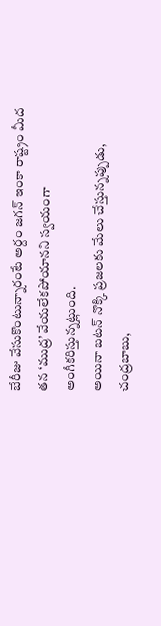బేరీజు వేసుకొంటున్నారంటే అర్దం జగన్ ఇంకా రాష్ట్రం మీద తన ‘ముద్ర’ వేయలేకపోయానని స్వయంగా అంగీకరిస్తున్నట్లుంది.
అయినా బటన్ నొక్కి ప్రజలకు మేలు చేస్తున్నప్పుడు, చంద్రబాబు,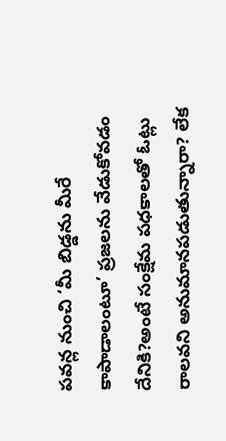పవన్ల నుంచి ‘మీ బిడ్డను మీరే కాపాడాలంటూ’ ప్రజలను వేడుకోవడం దేనికి?అంటే సంక్షేమ పధకాలతో ఓట్లు రాలవని అనుమానపడుతున్నారా? లేక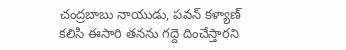చంద్రబాబు నాయుడు, పవన్ కళ్యాణ్ కలిసి ఈసారి తనను గద్దె దించేస్తారని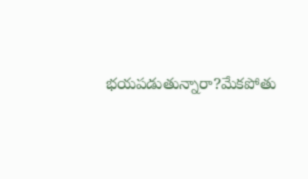భయపడుతున్నారా?మేకపోతు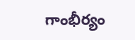గాంభీర్యం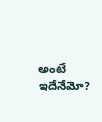అంటే ఇదేనేమో?